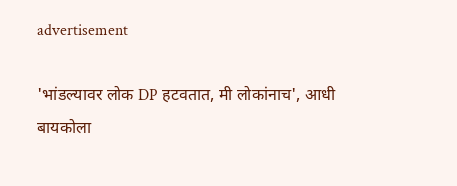advertisement

'भांडल्यावर लोक DP हटवतात, मी लोकांनाच', आधी बायकोला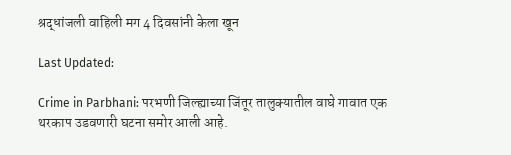श्रद्धांजली वाहिली मग 4 दिवसांनी केला खून

Last Updated:

Crime in Parbhani: परभणी जिल्ह्याच्या जिंतूर तालुक्यातील वाघे गावात एक थरकाप उडवणारी घटना समोर आली आहे.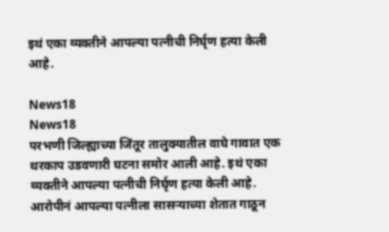इथं एका व्यक्तीने आपल्या पत्नीची निर्घृण हत्या केली आहे.

News18
News18
परभणी जिल्ह्याच्या जिंतूर तालुक्यातील वाघे गावात एक थरकाप उडवणारी घटना समोर आली आहे. इथं एका व्यक्तीने आपल्या पत्नीची निर्घृण हत्या केली आहे. आरोपीनं आपल्या पत्नीला सासऱ्याच्या शेतात गाठून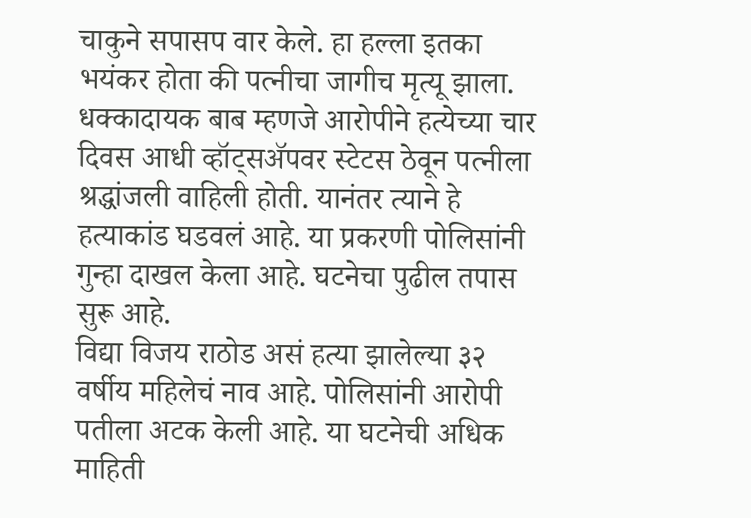चाकुने सपासप वार केले. हा हल्ला इतका भयंकर होता की पत्नीचा जागीच मृत्यू झाला. धक्कादायक बाब म्हणजे आरोपीने हत्येच्या चार दिवस आधी व्हॉट्सॲपवर स्टेटस ठेवून पत्नीला श्रद्धांजली वाहिली होती. यानंतर त्याने हे हत्याकांड घडवलं आहे. या प्रकरणी पोलिसांनी गुन्हा दाखल केला आहे. घटनेचा पुढील तपास सुरू आहे.
विद्या विजय राठोड असं हत्या झालेल्या ३२ वर्षीय महिलेचं नाव आहे. पोलिसांनी आरोपी पतीला अटक केली आहे. या घटनेची अधिक माहिती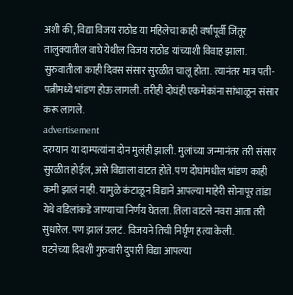अशी की, विद्या विजय राठोड या महिलेचा काही वर्षांपूर्वी जिंतूर तालुक्यातील वाघे येथील विजय राठोड यांच्याशी विवाह झाला. सुरुवातीला काही दिवस संसार सुरळीत चालू होता. त्यानंतर मात्र पती-पत्नीमध्ये भांडण होऊ लागली. तरीही दोघंही एकमेकांना सांभाळून संसार करू लागले.
advertisement
दरम्यान या दाम्पत्यांना दोन मुलंही झाली. मुलांच्या जन्मानंतर तरी संसार सुरळीत होईल, असे विद्याला वाटत होते. पण दोघांमधील भांडण काही कमी झालं नाही. यामुळे कंटाळून विद्याने आपल्या माहेरी सोनापूर तांडा येथे वडिलांकडे जाण्याचा निर्णय घेतला. तिला वाटले नवरा आता तरी सुधारेल. पण झालं उलटं. विजयने तिची निर्घृण हत्या केली.
घटनेच्या दिवशी गुरुवारी दुपारी विद्या आपल्या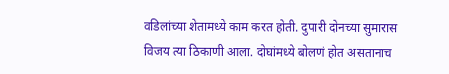वडिलांच्या शेतामध्ये काम करत होती. दुपारी दोनच्या सुमारास विजय त्या ठिकाणी आला. दोघांमध्ये बोलणं होत असतानाच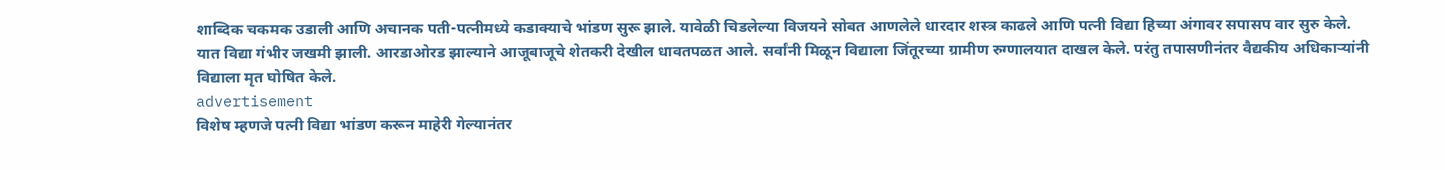शाब्दिक चकमक उडाली आणि अचानक पती-पत्नीमध्ये कडाक्याचे भांडण सुरू झाले. यावेळी चिडलेल्या विजयने सोबत आणलेले धारदार शस्त्र काढले आणि पत्नी विद्या हिच्या अंगावर सपासप वार सुरु केले. यात विद्या गंभीर जखमी झाली. आरडाओरड झाल्याने आजूबाजूचे शेतकरी देखील धावतपळत आले. सर्वांनी मिळून विद्याला जिंतूरच्या ग्रामीण रुग्णालयात दाखल केले. परंतु तपासणीनंतर वैद्यकीय अधिकाऱ्यांनी विद्याला मृत घोषित केले.
advertisement
विशेष म्हणजे पत्नी विद्या भांडण करून माहेरी गेल्यानंतर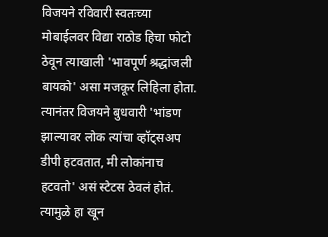विजयने रविवारी स्वतःच्या मोबाईलवर विद्या राठोड हिचा फोटो ठेवून त्याखाली 'भावपूर्ण श्रद्धांजली बायको' असा मजकूर लिहिला होता. त्यानंतर विजयने बुधवारी 'भांडण झाल्यावर लोक त्यांचा व्हॉट्सअप डीपी हटवतात, मी लोकांनाच हटवतो' असं स्टेटस ठेवलं होतं. त्यामुळे हा खून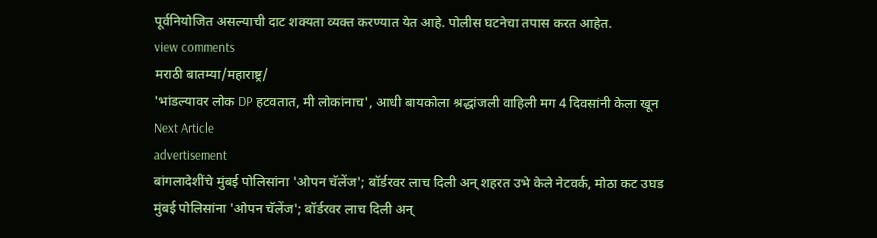पूर्वनियोजित असल्याची दाट शक्यता व्यक्त करण्यात येत आहे. पोलीस घटनेचा तपास करत आहेत.
view comments
मराठी बातम्या/महाराष्ट्र/
'भांडल्यावर लोक DP हटवतात, मी लोकांनाच', आधी बायकोला श्रद्धांजली वाहिली मग 4 दिवसांनी केला खून
Next Article
advertisement
बांगलादेशींचे मुंबई पोलिसांना 'ओपन चॅलेंज'; बॉर्डरवर लाच दिली अन् शहरत उभे केले नेटवर्क, मोठा कट उघड
मुंबई पोलिसांना 'ओपन चॅलेंज'; बॉर्डरवर लाच दिली अन्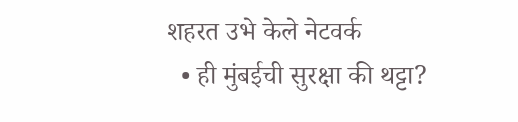शहरत उभे केले नेटवर्क
  • ही मुंबईची सुरक्षा की थट्टा?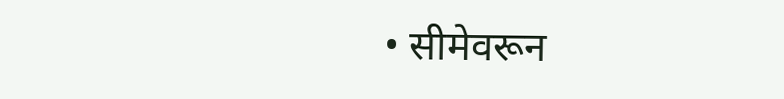• सीमेवरून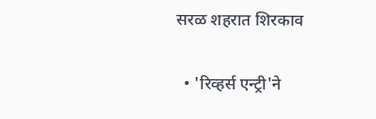सरळ शहरात शिरकाव

  • 'रिव्हर्स एन्ट्री'ने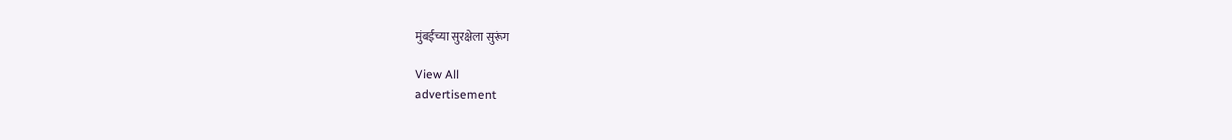मुंबईच्या सुरक्षेला सुरूंग

View All
advertisement